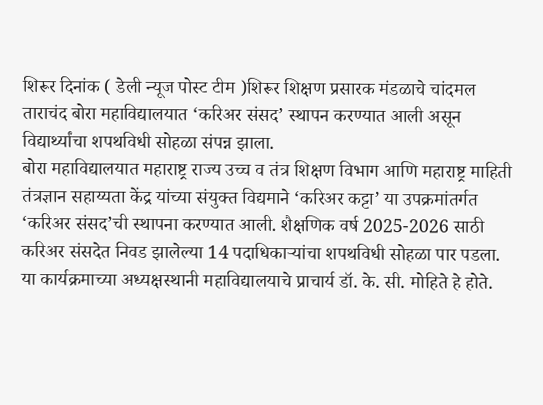शिरूर दिनांक ( डेली न्यूज पोस्ट टीम )शिरूर शिक्षण प्रसारक मंडळाचे चांदमल ताराचंद बोरा महाविद्यालयात ‘करिअर संसद’ स्थापन करण्यात आली असून विद्यार्थ्यांचा शपथविधी सोहळा संपन्न झाला.
बोरा महाविद्यालयात महाराष्ट्र राज्य उच्च व तंत्र शिक्षण विभाग आणि महाराष्ट्र माहिती तंत्रज्ञान सहाय्यता केंद्र यांच्या संयुक्त विद्यमाने ‘करिअर कट्टा’ या उपक्रमांतर्गत ‘करिअर संसद’ची स्थापना करण्यात आली. शैक्षणिक वर्ष 2025-2026 साठी करिअर संसदेत निवड झालेल्या 14 पदाधिकाऱ्यांचा शपथविधी सोहळा पार पडला.
या कार्यक्रमाच्या अध्यक्षस्थानी महाविद्यालयाचे प्राचार्य डॉ. के. सी. मोहिते हे होते.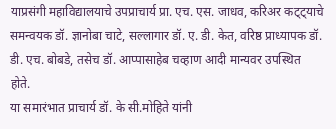याप्रसंगी महाविद्यालयाचे उपप्राचार्य प्रा. एच. एस. जाधव, करिअर कट्ट्याचे समन्वयक डॉ. ज्ञानोबा चाटे, सल्लागार डॉ. ए. डी. केत, वरिष्ठ प्राध्यापक डॉ. डी. एच. बोबडे, तसेच डॉ. आप्पासाहेब चव्हाण आदी मान्यवर उपस्थित होते.
या समारंभात प्राचार्य डॉ. के सी.मोहिते यांनी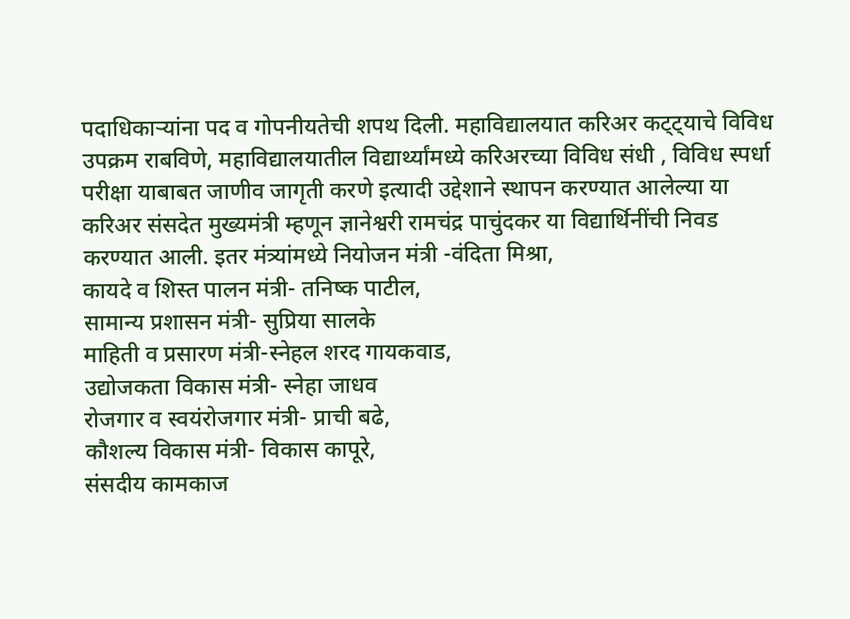पदाधिकाऱ्यांना पद व गोपनीयतेची शपथ दिली. महाविद्यालयात करिअर कट्ट्याचे विविध उपक्रम राबविणे, महाविद्यालयातील विद्यार्थ्यांमध्ये करिअरच्या विविध संधी , विविध स्पर्धा परीक्षा याबाबत जाणीव जागृती करणे इत्यादी उद्देशाने स्थापन करण्यात आलेल्या या करिअर संसदेत मुख्यमंत्री म्हणून ज्ञानेश्वरी रामचंद्र पाचुंदकर या विद्यार्थिनींची निवड करण्यात आली. इतर मंत्र्यांमध्ये नियोजन मंत्री -वंदिता मिश्रा,
कायदे व शिस्त पालन मंत्री- तनिष्क पाटील,
सामान्य प्रशासन मंत्री- सुप्रिया सालके
माहिती व प्रसारण मंत्री-स्नेहल शरद गायकवाड,
उद्योजकता विकास मंत्री- स्नेहा जाधव
रोजगार व स्वयंरोजगार मंत्री- प्राची बढे,
कौशल्य विकास मंत्री- विकास कापूरे,
संसदीय कामकाज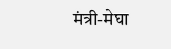मंत्री-मेघा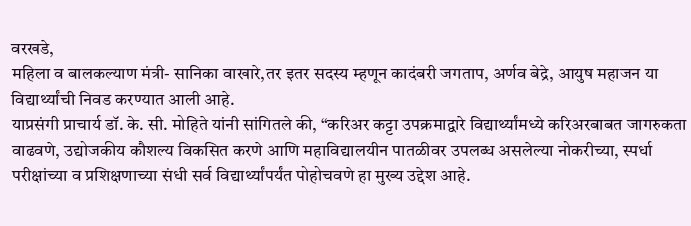वरखडे,
महिला व बालकल्याण मंत्री- सानिका वाखारे,तर इतर सदस्य म्हणून कादंबरी जगताप, अर्णव बेद्रे, आयुष महाजन या विद्यार्थ्यांची निवड करण्यात आली आहे.
याप्रसंगी प्राचार्य डॉ. के. सी. मोहिते यांनी सांगितले की, “करिअर कट्टा उपक्रमाद्वारे विद्यार्थ्यांमध्ये करिअरबाबत जागरुकता वाढवणे, उद्योजकीय कौशल्य विकसित करणे आणि महाविद्यालयीन पातळीवर उपलब्ध असलेल्या नोकरीच्या, स्पर्धा परीक्षांच्या व प्रशिक्षणाच्या संधी सर्व विद्यार्थ्यांपर्यंत पोहोचवणे हा मुख्य उद्देश आहे.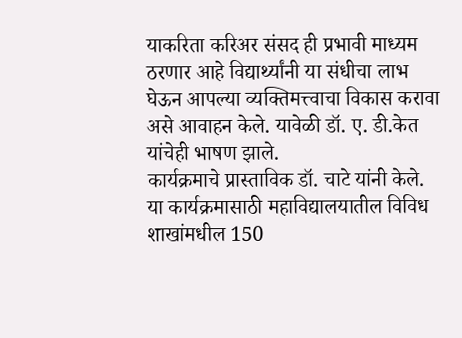याकरिता करिअर संसद ही प्रभावी माध्यम ठरणार आहे विद्यार्थ्यांनी या संधीचा लाभ घेऊन आपल्या व्यक्तिमत्त्वाचा विकास करावा असे आवाहन केले. यावेळी डॉ. ए. डी.केत यांचेही भाषण झाले.
कार्यक्रमाचे प्रास्ताविक डॉ. चाटे यांनी केले. या कार्यक्रमासाठी महाविद्यालयातील विविध शाखांमधील 150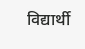विद्यार्थी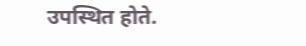उपस्थित होते.